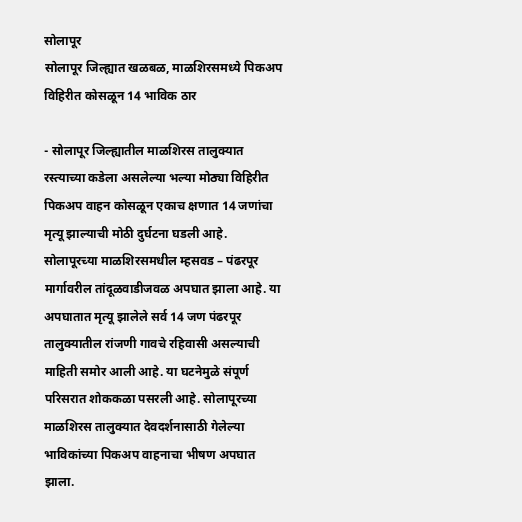सोलापूर
सोलापूर जिल्ह्यात खळबळ, माळशिरसमध्ये पिकअप विहिरीत कोसळून 14 भाविक ठार

- सोलापूर जिल्ह्यातील माळशिरस तालुक्यात रस्त्याच्या कडेला असलेल्या भल्या मोठ्या विहिरीत पिकअप वाहन कोसळून एकाच क्षणात 14 जणांचा मृत्यू झाल्याची मोठी दुर्घटना घडली आहे. सोलापूरच्या माळशिरसमधील म्हसवड – पंढरपूर मार्गावरील तांदूळवाडीजवळ अपघात झाला आहे. या अपघातात मृत्यू झालेले सर्व 14 जण पंढरपूर तालुक्यातील रांजणी गावचे रहिवासी असल्याची माहिती समोर आली आहे. या घटनेमुळे संपूर्ण परिसरात शोककळा पसरली आहे. सोलापूरच्या माळशिरस तालुक्यात देवदर्शनासाठी गेलेल्या भाविकांच्या पिकअप वाहनाचा भीषण अपघात झाला.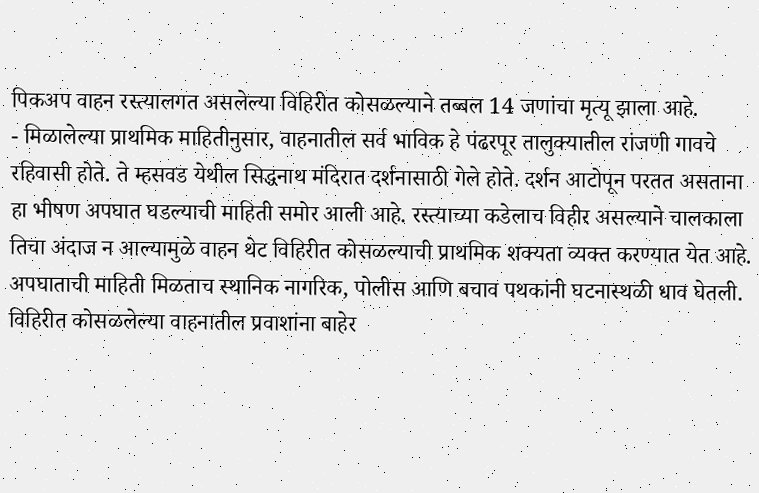पिकअप वाहन रस्त्यालगत असलेल्या विहिरीत कोसळल्याने तब्बल 14 जणांचा मृत्यू झाला आहे.
- मिळालेल्या प्राथमिक माहितीनुसार, वाहनातील सर्व भाविक हे पंढरपूर तालुक्यातील रांजणी गावचे रहिवासी होते. ते म्हसवड येथील सिद्धनाथ मंदिरात दर्शनासाठी गेले होते. दर्शन आटोपून परतत असताना हा भीषण अपघात घडल्याची माहिती समोर आली आहे. रस्त्याच्या कडेलाच विहीर असल्याने चालकाला तिचा अंदाज न आल्यामुळे वाहन थेट विहिरीत कोसळल्याची प्राथमिक शक्यता व्यक्त करण्यात येत आहे. अपघाताची माहिती मिळताच स्थानिक नागरिक, पोलीस आणि बचाव पथकांनी घटनास्थळी धाव घेतली. विहिरीत कोसळलेल्या वाहनातील प्रवाशांना बाहेर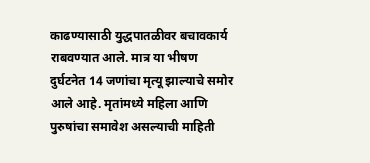काढण्यासाठी युद्धपातळीवर बचावकार्य राबवण्यात आले. मात्र या भीषण दुर्घटनेत 14 जणांचा मृत्यू झाल्याचे समोर आले आहे. मृतांमध्ये महिला आणि पुरुषांचा समावेश असल्याची माहिती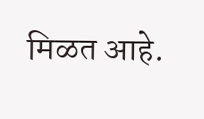मिळत आहे.